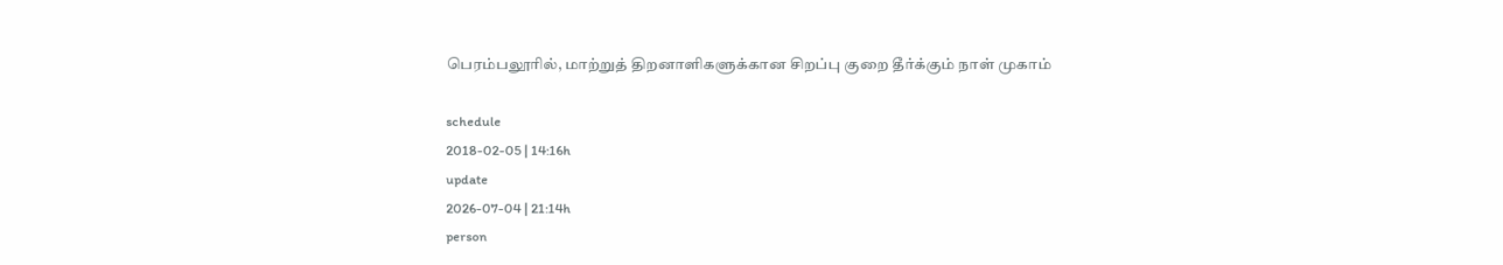பெரம்பலூரில், மாற்றுத் திறனாளிகளுக்கான சிறப்பு குறை தீர்க்கும் நாள் முகாம்

schedule
2018-02-05 | 14:16h
update
2026-07-04 | 21:14h
person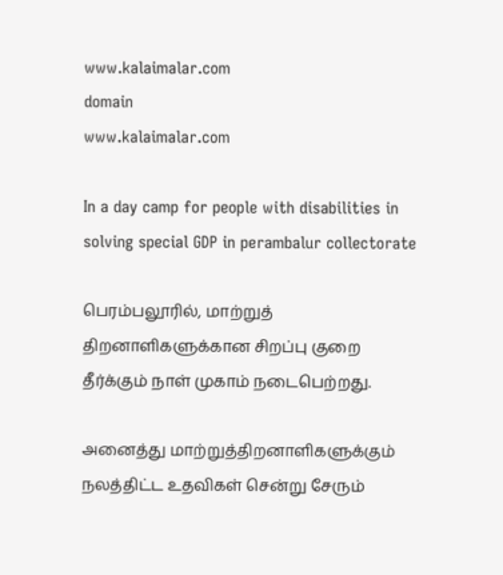www.kalaimalar.com
domain
www.kalaimalar.com

In a day camp for people with disabilities in solving special GDP in perambalur collectorate

பெரம்பலூரில், மாற்றுத் திறனாளிகளுக்கான சிறப்பு குறை தீர்க்கும் நாள் முகாம் நடைபெற்றது.

அனைத்து மாற்றுத்திறனாளிகளுக்கும் நலத்திட்ட உதவிகள் சென்று சேரும்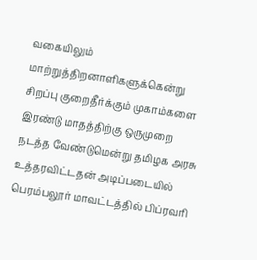வகையிலும் மாற்றுத்திறனாளிகளுக்கென்று சிறப்பு குறைதீர்க்கும் முகாம்களை இரண்டு மாதத்திற்கு ஒருமுறை நடத்த வேண்டுமென்று தமிழக அரசு உத்தரவிட்டதன் அடிப்படையில் பெரம்பலூர் மாவட்டத்தில் பிப்ரவரி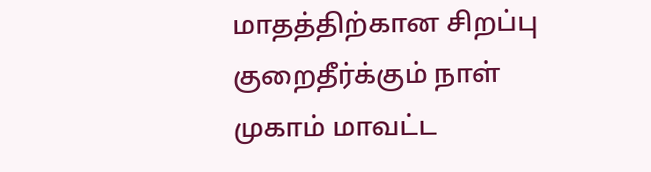மாதத்திற்கான சிறப்பு குறைதீர்க்கும் நாள் முகாம் மாவட்ட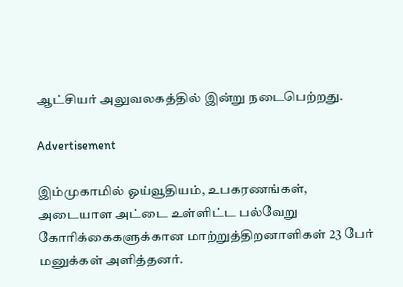ஆட்சியர் அலுவலகத்தில் இன்று நடைபெற்றது.

Advertisement

இம்முகாமில் ஓய்வூதியம், உபகரணங்கள், அடையாள அட்டை உள்ளிட்ட பல்வேறு கோரிக்கைகளுக்கான மாற்றுத்திறனாளிகள் 23 பேர் மனுக்கள் அளித்தனர்.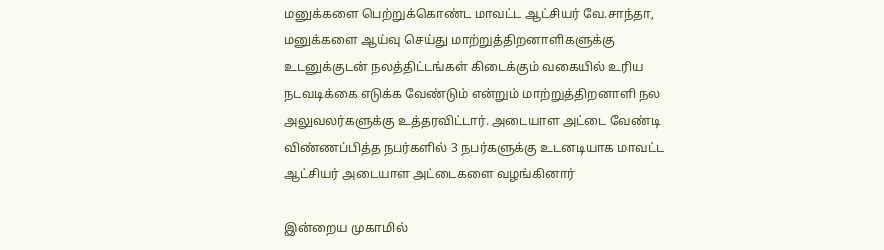மனுக்களை பெற்றுக்கொண்ட மாவட்ட ஆட்சியர் வே.சாந்தா, மனுக்களை ஆய்வு செய்து மாற்றுத்திறனாளிகளுக்கு உடனுக்குடன் நலத்திட்டங்கள் கிடைக்கும் வகையில் உரிய நடவடிக்கை எடுக்க வேண்டும் என்றும் மாற்றுத்திறனாளி நல அலுவலர்களுக்கு உத்தரவிட்டார். அடையாள அட்டை வேண்டி விண்ணப்பித்த நபர்களில் 3 நபர்களுக்கு உடனடியாக மாவட்ட ஆட்சியர் அடையாள அட்டைகளை வழங்கினார்

இன்றைய முகாமில்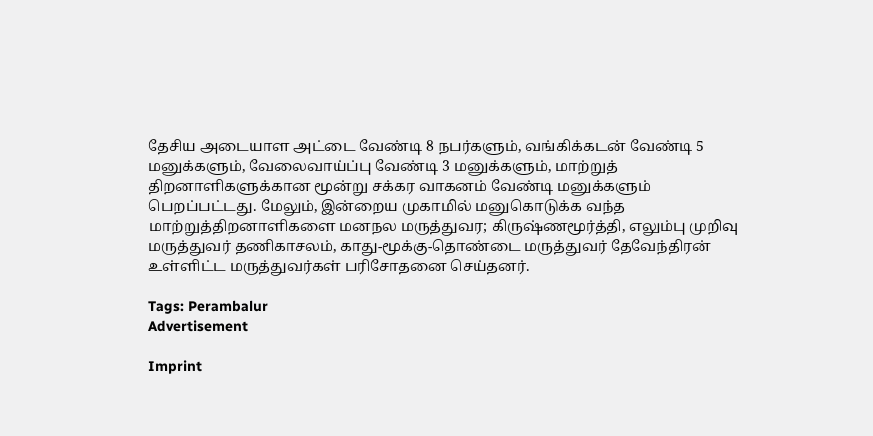தேசிய அடையாள அட்டை வேண்டி 8 நபர்களும், வங்கிக்கடன் வேண்டி 5 மனுக்களும், வேலைவாய்ப்பு வேண்டி 3 மனுக்களும், மாற்றுத் திறனாளிகளுக்கான மூன்று சக்கர வாகனம் வேண்டி மனுக்களும் பெறப்பட்டது. மேலும், இன்றைய முகாமில் மனுகொடுக்க வந்த மாற்றுத்திறனாளிகளை மனநல மருத்துவர; கிருஷ்ணமூர்த்தி, எலும்பு முறிவு மருத்துவர் தணிகாசலம், காது-மூக்கு-தொண்டை மருத்துவர் தேவேந்திரன் உள்ளிட்ட மருத்துவர்கள் பரிசோதனை செய்தனர்.

Tags: Perambalur
Advertisement

Imprint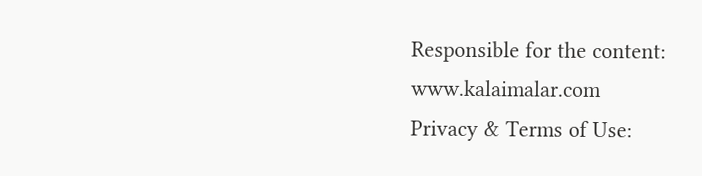Responsible for the content:
www.kalaimalar.com
Privacy & Terms of Use: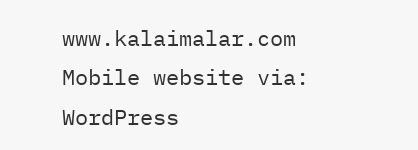www.kalaimalar.com
Mobile website via:
WordPress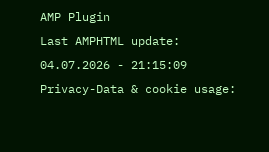AMP Plugin
Last AMPHTML update:
04.07.2026 - 21:15:09
Privacy-Data & cookie usage: